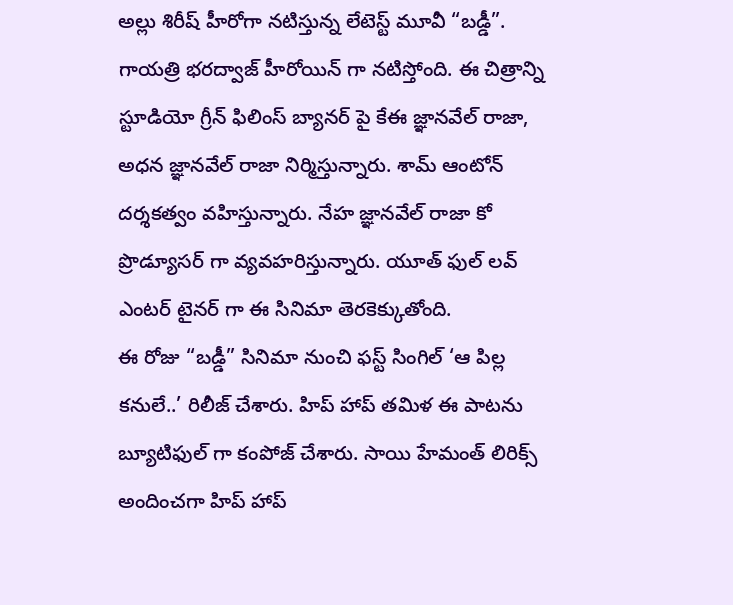అల్లు శిరీష్ హీరోగా నటిస్తున్న లేటెస్ట్ మూవీ “బడ్డీ”. గాయత్రి భరద్వాజ్ హీరోయిన్ గా నటిస్తోంది. ఈ చిత్రాన్ని స్టూడియో గ్రీన్ ఫిలింస్ బ్యానర్ పై కేఈ జ్ఞానవేల్ రాజా, అధన జ్ఞానవేల్ రాజా నిర్మిస్తున్నారు. శామ్ ఆంటోన్ దర్శకత్వం వహిస్తున్నారు. నేహ జ్ఞానవేల్ రాజా కో ప్రొడ్యూసర్ గా వ్యవహరిస్తున్నారు. యూత్ ఫుల్ లవ్ ఎంటర్ టైనర్ గా ఈ సినిమా తెరకెక్కుతోంది.
ఈ రోజు “బడ్డీ” సినిమా నుంచి ఫస్ట్ సింగిల్ ‘ఆ పిల్ల కనులే..’ రిలీజ్ చేశారు. హిప్ హాప్ తమిళ ఈ పాటను బ్యూటిఫుల్ గా కంపోజ్ చేశారు. సాయి హేమంత్ లిరిక్స్ అందించగా హిప్ హాప్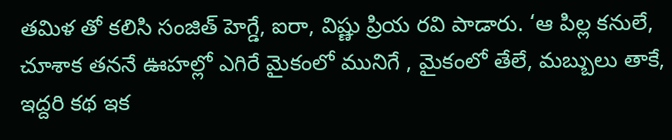తమిళ తో కలిసి సంజిత్ హెగ్డే, ఐరా, విష్ణు ప్రియ రవి పాడారు. ‘ఆ పిల్ల కనులే, చూశాక తననే ఊహల్లో ఎగిరే మైకంలో మునిగే , మైకంలో తేలే, మబ్బులు తాకే, ఇద్దరి కథ ఇక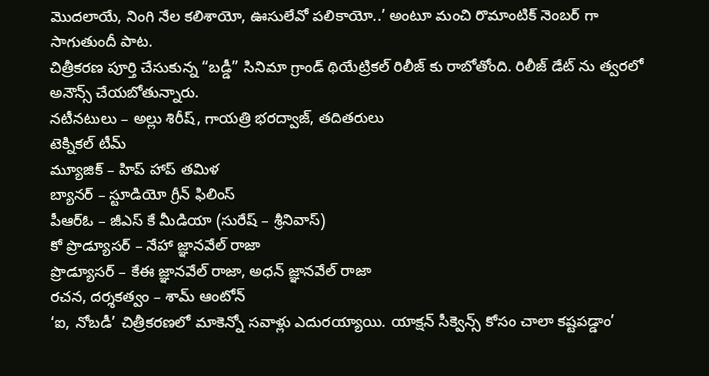మొదలాయే, నింగి నేల కలిశాయో, ఊసులేవో పలికాయో..’ అంటూ మంచి రొమాంటిక్ నెంబర్ గా సాగుతుందీ పాట.
చిత్రీకరణ పూర్తి చేసుకున్న “బడ్డీ” సినిమా గ్రాండ్ థియేట్రికల్ రిలీజ్ కు రాబోతోంది. రిలీజ్ డేట్ ను త్వరలో అనౌన్స్ చేయబోతున్నారు.
నటీనటులు – అల్లు శిరీష్, గాయత్రి భరద్వాజ్, తదితరులు
టెక్నికల్ టీమ్
మ్యూజిక్ – హిప్ హాప్ తమిళ
బ్యానర్ – స్టూడియో గ్రీన్ ఫిలింస్
పీఆర్ఓ – జీఎస్ కే మీడియా (సురేష్ – శ్రీనివాస్)
కో ప్రొడ్యూసర్ – నేహా జ్ఞానవేల్ రాజా
ప్రొడ్యూసర్ – కేఈ జ్ఞానవేల్ రాజా, అధన్ జ్ఞానవేల్ రాజా
రచన, దర్శకత్వం – శామ్ ఆంటోన్
‘ఐ, నోబడీ’ చిత్రీకరణలో మాకెన్నో సవాళ్లు ఎదురయ్యాయి. యాక్షన్ సీక్వెన్స్ కోసం చాలా కష్టపడ్డాం’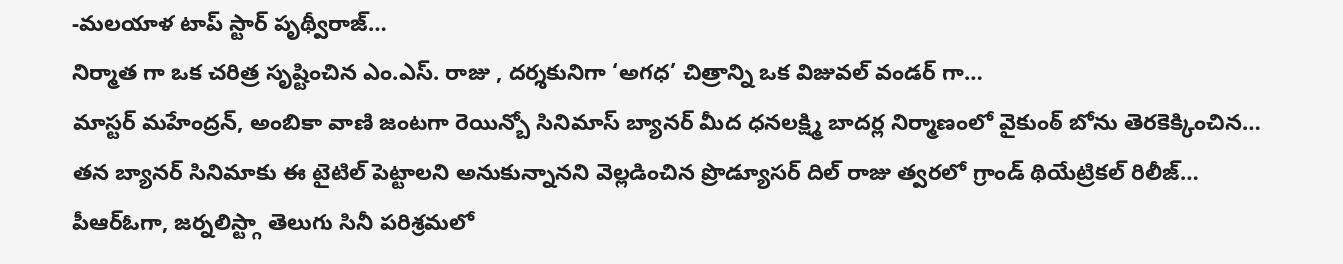-మలయాళ టాప్ స్టార్ పృథ్వీరాజ్…
నిర్మాత గా ఒక చరిత్ర సృష్టించిన ఎం.ఎస్. రాజు , దర్శకునిగా ‘అగధ’ చిత్రాన్ని ఒక విజువల్ వండర్ గా…
మాస్టర్ మహేంద్రన్, అంబికా వాణి జంటగా రెయిన్బో సినిమాస్ బ్యానర్ మీద ధనలక్ష్మి బాదర్ల నిర్మాణంలో వైకుంఠ్ బోను తెరకెక్కించిన…
తన బ్యానర్ సినిమాకు ఈ టైటిల్ పెట్టాలని అనుకున్నానని వెల్లడించిన ప్రొడ్యూసర్ దిల్ రాజు త్వరలో గ్రాండ్ థియేట్రికల్ రిలీజ్…
పీఆర్ఓగా, జర్నలిస్ట్గా తెలుగు సినీ పరిశ్రమలో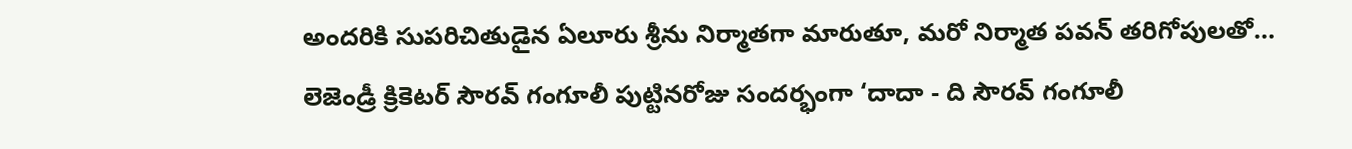అందరికి సుపరిచితుడైన ఏలూరు శ్రీను నిర్మాతగా మారుతూ, మరో నిర్మాత పవన్ తరిగోపులతో…
లెజెండ్రీ క్రికెటర్ సౌరవ్ గంగూలీ పుట్టినరోజు సందర్భంగా ‘దాదా - ది సౌరవ్ గంగూలీ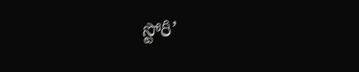స్టోరీ’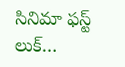సినిమా ఫస్ట్ లుక్…